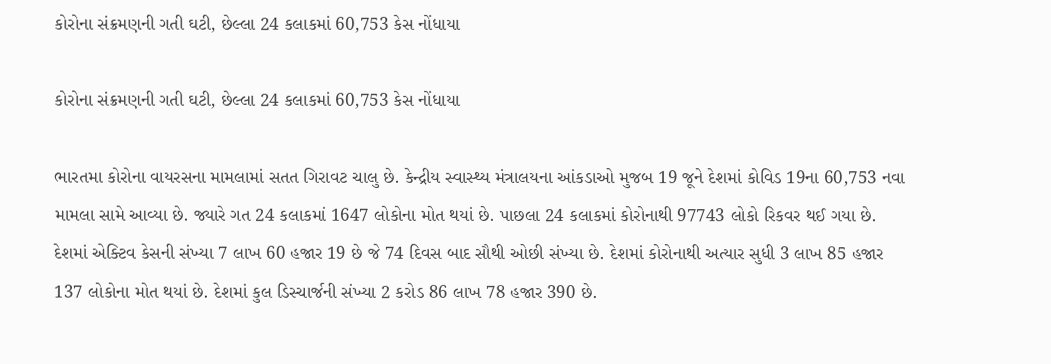કોરોના સંક્રમણની ગતી ઘટી, છેલ્લા 24 કલાકમાં 60,753 કેસ નોંધાયા

કોરોના સંક્રમણની ગતી ઘટી, છેલ્લા 24 કલાકમાં 60,753 કેસ નોંધાયા

ભારતમા કોરોના વાયરસના મામલામાં સતત ગિરાવટ ચાલુ છે. કેન્દ્રીય સ્વાસ્થ્ય મંત્રાલયના આંકડાઓ મુજબ 19 જૂને દેશમાં કોવિડ 19ના 60,753 નવા મામલા સામે આવ્યા છે. જ્યારે ગત 24 કલાકમાં 1647 લોકોના મોત થયાં છે. પાછલા 24 કલાકમાં કોરોનાથી 97743 લોકો રિકવર થઈ ગયા છે. દેશમાં એક્ટિવ કેસની સંખ્યા 7 લાખ 60 હજાર 19 છે જે 74 દિવસ બાદ સૌથી ઓછી સંખ્યા છે. દેશમાં કોરોનાથી અત્યાર સુધી 3 લાખ 85 હજાર 137 લોકોના મોત થયાં છે. દેશમાં કુલ ડિસ્ચાર્જની સંખ્યા 2 કરોડ 86 લાખ 78 હજાર 390 છે.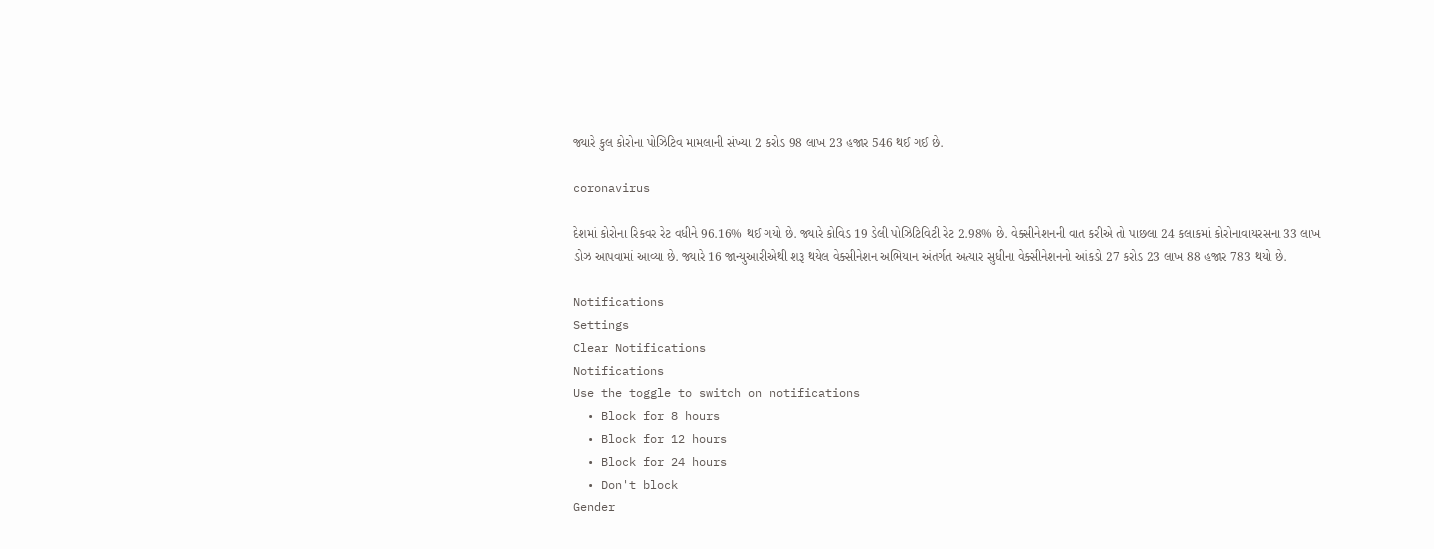જ્યારે કુલ કોરોના પોઝિટિવ મામલાની સંખ્યા 2 કરોડ 98 લાખ 23 હજાર 546 થઈ ગઈ છે.

coronavirus

દેશમાં કોરોના રિકવર રેટ વધીને 96.16% થઈ ગયો છે. જ્યારે કોવિડ 19 ડેલી પોઝિટિવિટી રેટ 2.98% છે. વેક્સીનેશનની વાત કરીએ તો પાછલા 24 કલાકમાં કોરોનાવાયરસના 33 લાખ ડોઝ આપવામાં આવ્યા છે. જ્યારે 16 જાન્યુઆરીએથી શરૂ થયેલ વેક્સીનેશન અભિયાન અંતર્ગત અત્યાર સુધીના વેક્સીનેશનનો આંકડો 27 કરોડ 23 લાખ 88 હજાર 783 થયો છે.

Notifications
Settings
Clear Notifications
Notifications
Use the toggle to switch on notifications
  • Block for 8 hours
  • Block for 12 hours
  • Block for 24 hours
  • Don't block
Gender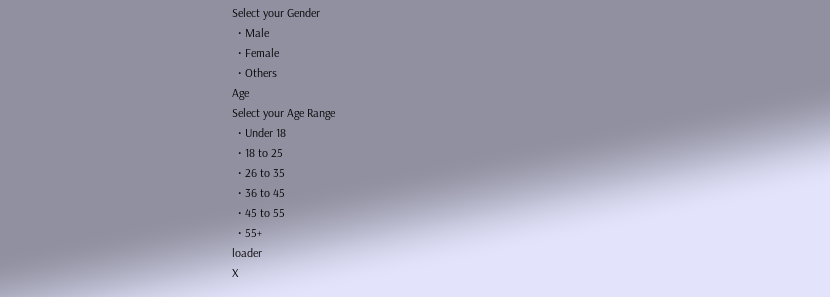Select your Gender
  • Male
  • Female
  • Others
Age
Select your Age Range
  • Under 18
  • 18 to 25
  • 26 to 35
  • 36 to 45
  • 45 to 55
  • 55+
loader
X